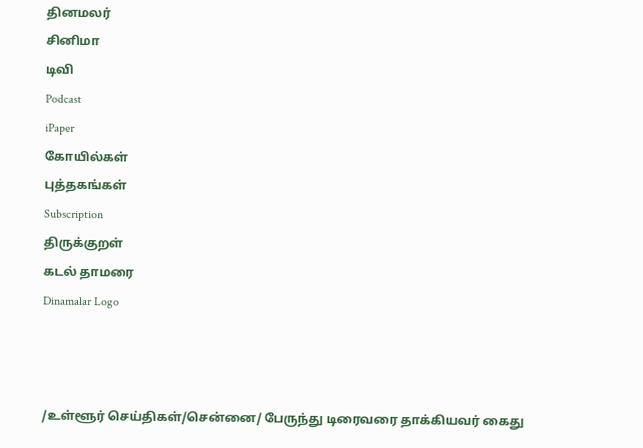தினமலர்
சினிமா
டிவி
Podcast
iPaper
கோயில்கள்
புத்தகங்கள்
Subscription
திருக்குறள்
கடல் தாமரை
Dinamalar Logo



/உள்ளூர் செய்திகள்/சென்னை/ பேருந்து டிரைவரை தாக்கியவர் கைது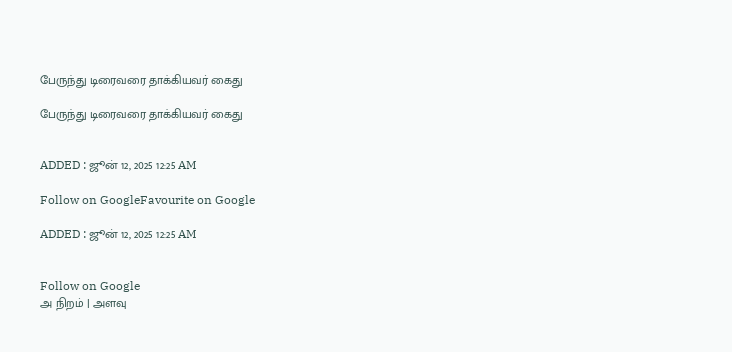பேருந்து டிரைவரை தாக்கியவர் கைது

பேருந்து டிரைவரை தாக்கியவர் கைது


ADDED : ஜூன் 12, 2025 12:25 AM

Follow on GoogleFavourite on Google

ADDED : ஜூன் 12, 2025 12:25 AM


Follow on Google
அ நிறம் | அளவு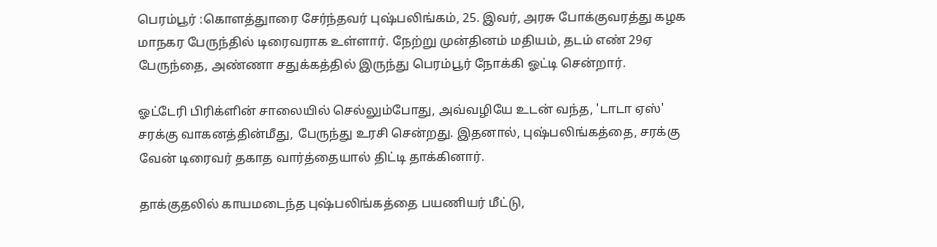பெரம்பூர் :கொளத்துாரை சேர்ந்தவர் புஷ்பலிங்கம், 25. இவர், அரசு போக்குவரத்து கழக மாநகர பேருந்தில் டிரைவராக உள்ளார். நேற்று முன்தினம் மதியம், தடம் எண் 29ஏ பேருந்தை, அண்ணா சதுக்கத்தில் இருந்து பெரம்பூர் நோக்கி ஓட்டி சென்றார்.

ஓட்டேரி பிரிக்ளின் சாலையில் செல்லும்போது, அவ்வழியே உடன் வந்த, 'டாடா ஏஸ்' சரக்கு வாகனத்தின்மீது, பேருந்து உரசி சென்றது. இதனால், புஷ்பலிங்கத்தை, சரக்கு வேன் டிரைவர் தகாத வார்த்தையால் திட்டி தாக்கினார்.

தாக்குதலில் காயமடைந்த புஷ்பலிங்கத்தை பயணியர் மீட்டு,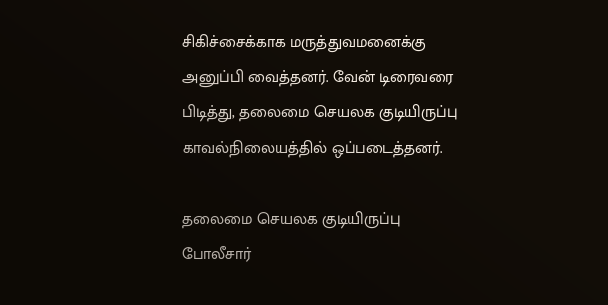சிகிச்சைக்காக மருத்துவமனைக்கு அனுப்பி வைத்தனர். வேன் டிரைவரை பிடித்து, தலைமை செயலக குடியிருப்பு காவல்நிலையத்தில் ஒப்படைத்தனர்.

தலைமை செயலக குடியிருப்பு போலீசார்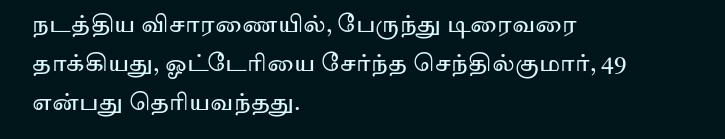நடத்திய விசாரணையில், பேருந்து டிரைவரை தாக்கியது, ஓட்டேரியை சேர்ந்த செந்தில்குமார், 49 என்பது தெரியவந்தது.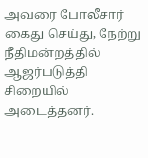அவரை போலீசார் கைது செய்து, நேற்று நீதிமன்றத்தில் ஆஜர்படுத்தி சிறையில் அடைத்தனர்.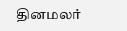தினமலர்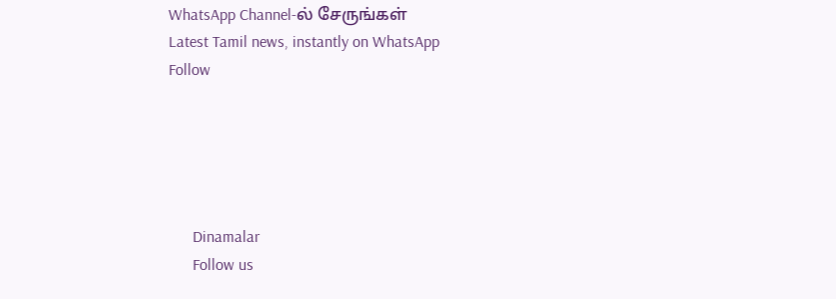WhatsApp Channel-ல் சேருங்கள்
Latest Tamil news, instantly on WhatsApp
Follow





      Dinamalar
      Follow us